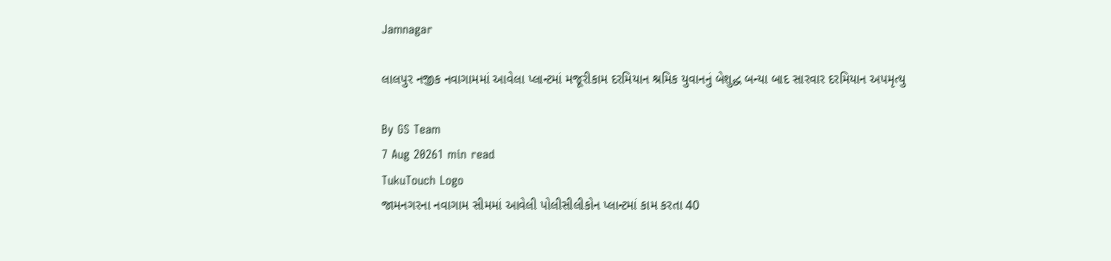Jamnagar

લાલપુર નજીક નવાગામમાં આવેલા પ્લાન્ટમાં મજૂરીકામ દરમિયાન શ્રમિક યુવાનનું બેશુદ્ધ બન્યા બાદ સારવાર દરમિયાન અપમૃત્યુ

By GS Team
7 Aug 20261 min read
TukuTouch Logo
જામનગરના નવાગામ સીમમાં આવેલી પોલીસીલીકોન પ્લાન્ટમાં કામ કરતા 40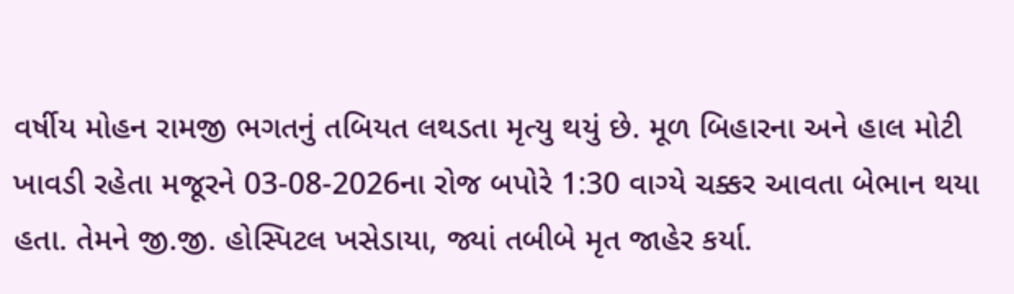વર્ષીય મોહન રામજી ભગતનું તબિયત લથડતા મૃત્યુ થયું છે. મૂળ બિહારના અને હાલ મોટી ખાવડી રહેતા મજૂરને 03-08-2026ના રોજ બપોરે 1:30 વાગ્યે ચક્કર આવતા બેભાન થયા હતા. તેમને જી.જી. હોસ્પિટલ ખસેડાયા, જ્યાં તબીબે મૃત જાહેર કર્યા.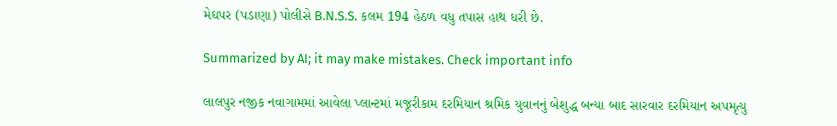મેઘપર (પડાણા) પોલીસે B.N.S.S. કલમ 194 હેઠળ વધુ તપાસ હાથ ધરી છે.

Summarized by AI; it may make mistakes. Check important info

લાલપુર નજીક નવાગામમાં આવેલા પ્લાન્ટમાં મજૂરીકામ દરમિયાન શ્રમિક યુવાનનું બેશુદ્ધ બન્યા બાદ સારવાર દરમિયાન અપમૃત્યુ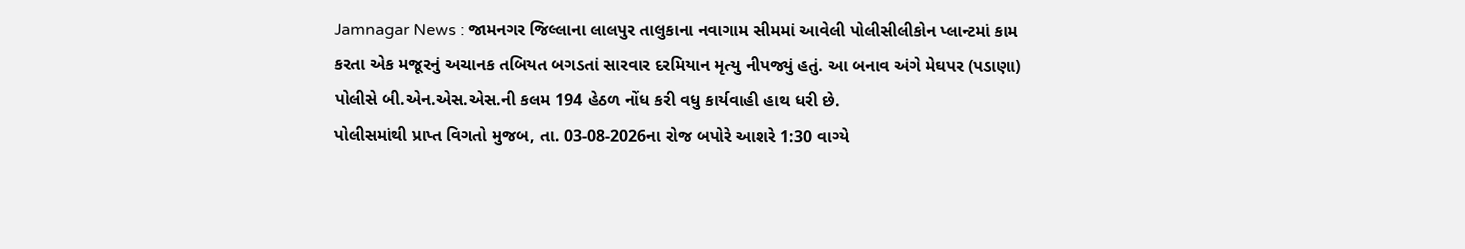Jamnagar News : જામનગર જિલ્લાના લાલપુર તાલુકાના નવાગામ સીમમાં આવેલી પોલીસીલીકોન પ્લાન્ટમાં કામ કરતા એક મજૂરનું અચાનક તબિયત બગડતાં સારવાર દરમિયાન મૃત્યુ નીપજ્યું હતું. આ બનાવ અંગે મેઘપર (પડાણા) પોલીસે બી.એન.એસ.એસ.ની કલમ 194 હેઠળ નોંધ કરી વધુ કાર્યવાહી હાથ ધરી છે.
પોલીસમાંથી પ્રાપ્ત વિગતો મુજબ, તા. 03-08-2026ના રોજ બપોરે આશરે 1:30 વાગ્યે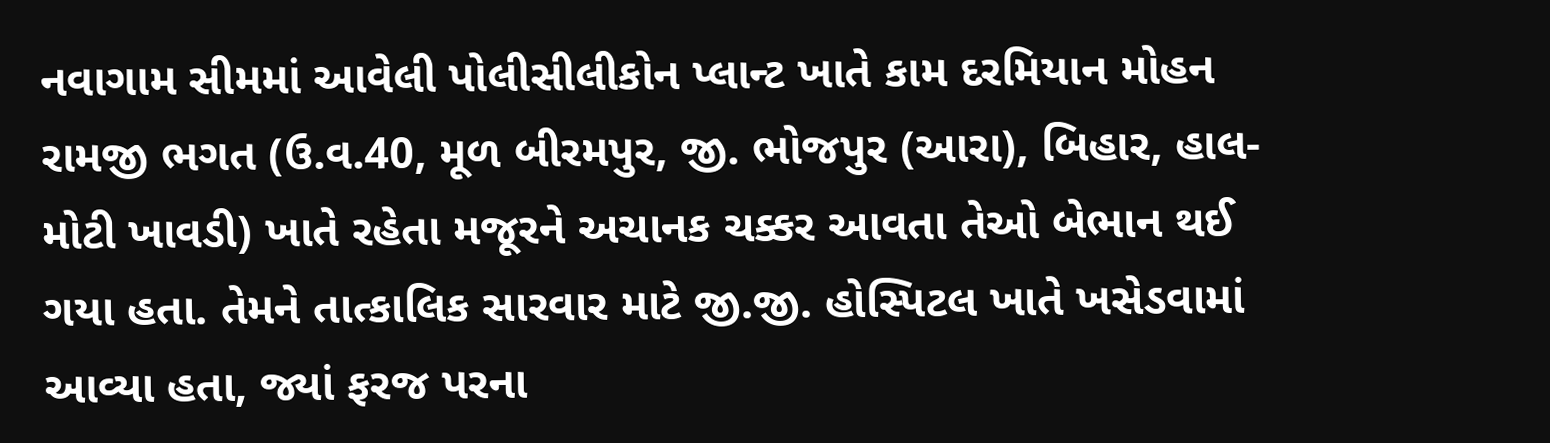નવાગામ સીમમાં આવેલી પોલીસીલીકોન પ્લાન્ટ ખાતે કામ દરમિયાન મોહન રામજી ભગત (ઉ.વ.40, મૂળ બીરમપુર, જી. ભોજપુર (આરા), બિહાર, હાલ-મોટી ખાવડી) ખાતે રહેતા મજૂરને અચાનક ચક્કર આવતા તેઓ બેભાન થઈ ગયા હતા. તેમને તાત્કાલિક સારવાર માટે જી.જી. હોસ્પિટલ ખાતે ખસેડવામાં આવ્યા હતા, જ્યાં ફરજ પરના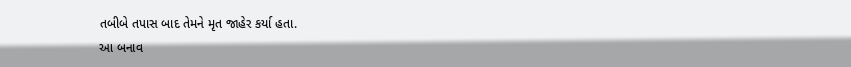તબીબે તપાસ બાદ તેમને મૃત જાહેર કર્યા હતા.
આ બનાવ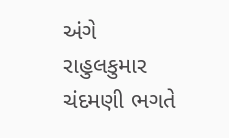અંગે રાહુલકુમાર ચંદમણી ભગતે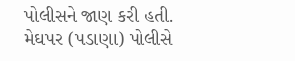પોલીસને જાણ કરી હતી. મેઘપર (પડાણા) પોલીસે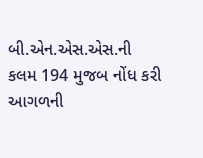બી.એન.એસ.એસ.ની કલમ 194 મુજબ નોંધ કરી આગળની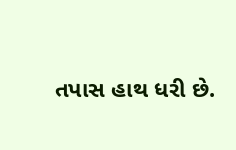તપાસ હાથ ધરી છે.